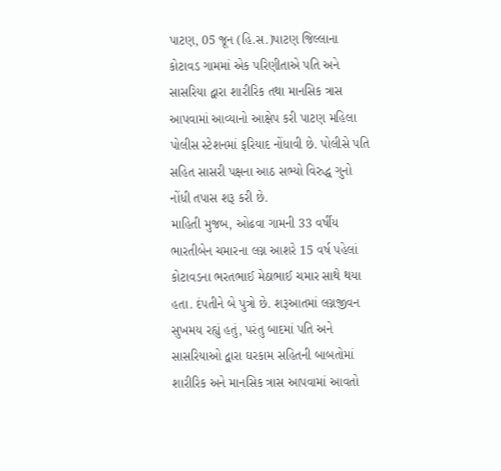પાટણ, 05 જૂન (હિ.સ.)પાટણ જિલ્લાના કોટાવડ ગામમાં એક પરિણીતાએ પતિ અને સાસરિયા દ્વારા શારીરિક તથા માનસિક ત્રાસ આપવામાં આવ્યાનો આક્ષેપ કરી પાટણ મહિલા પોલીસ સ્ટેશનમાં ફરિયાદ નોંધાવી છે. પોલીસે પતિ સહિત સાસરી પક્ષના આઠ સભ્યો વિરુદ્ધ ગુનો નોંધી તપાસ શરૂ કરી છે.
માહિતી મુજબ, ઓઢવા ગામની 33 વર્ષીય ભારતીબેન ચમારના લગ્ન આશરે 15 વર્ષ પહેલાં કોટાવડના ભરતભાઈ મેઠાભાઈ ચમાર સાથે થયા હતા. દંપતીને બે પુત્રો છે. શરૂઆતમાં લગ્નજીવન સુખમય રહ્યું હતું, પરંતુ બાદમાં પતિ અને સાસરિયાઓ દ્વારા ઘરકામ સહિતની બાબતોમાં શારીરિક અને માનસિક ત્રાસ આપવામાં આવતો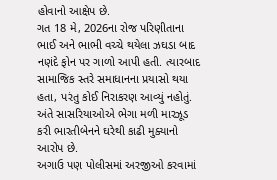હોવાનો આક્ષેપ છે.
ગત 18 મે, 2026ના રોજ પરિણીતાના ભાઈ અને ભાભી વચ્ચે થયેલા ઝઘડા બાદ નણંદે ફોન પર ગાળો આપી હતી. ત્યારબાદ સામાજિક સ્તરે સમાધાનના પ્રયાસો થયા હતા, પરંતુ કોઈ નિરાકરણ આવ્યું નહોતું. અંતે સાસરિયાઓએ ભેગા મળી મારઝૂડ કરી ભારતીબેનને ઘરેથી કાઢી મુક્યાનો આરોપ છે.
અગાઉ પણ પોલીસમાં અરજીઓ કરવામાં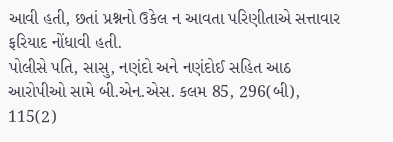આવી હતી, છતાં પ્રશ્નનો ઉકેલ ન આવતા પરિણીતાએ સત્તાવાર ફરિયાદ નોંધાવી હતી.
પોલીસે પતિ, સાસુ, નણંદો અને નણંદોઈ સહિત આઠ આરોપીઓ સામે બી.એન.એસ. કલમ 85, 296(બી), 115(2)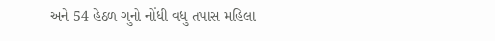અને 54 હેઠળ ગુનો નોંધી વધુ તપાસ મહિલા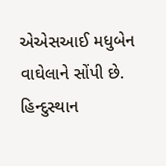એએસઆઈ મધુબેન વાઘેલાને સોંપી છે.
હિન્દુસ્થાન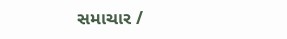સમાચાર /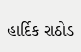હાર્દિક રાઠોડ